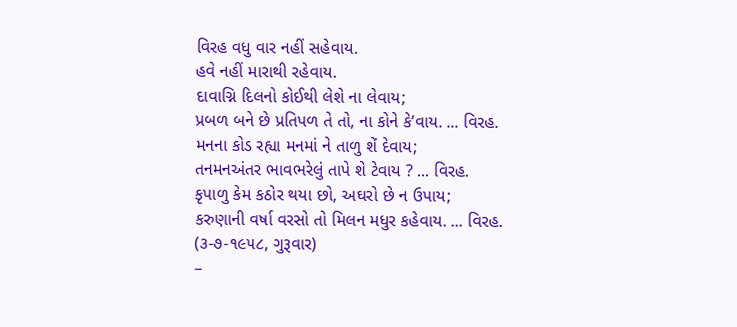વિરહ વધુ વાર નહીં સહેવાય.
હવે નહીં મારાથી રહેવાય.
દાવાગ્નિ દિલનો કોઈથી લેશે ના લેવાય;
પ્રબળ બને છે પ્રતિપળ તે તો, ના કોને કે’વાય. ... વિરહ.
મનના કોડ રહ્યા મનમાં ને તાળુ શેં દેવાય;
તનમનઅંતર ભાવભરેલું તાપે શે ટેવાય ? ... વિરહ.
કૃપાળુ કેમ કઠોર થયા છો, અઘરો છે ન ઉપાય;
કરુણાની વર્ષા વરસો તો મિલન મધુર કહેવાય. ... વિરહ.
(૩-૭-૧૯૫૮, ગુરૂવાર)
–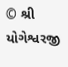© શ્રી યોગેશ્વરજી